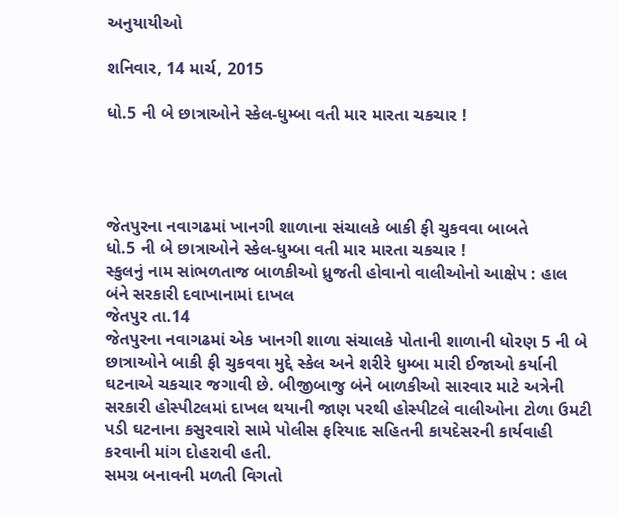અનુયાયીઓ

શનિવાર, 14 માર્ચ, 2015

ધો.5 ની બે છાત્રાઓને સ્કેલ-ધુમ્બા વતી માર મારતા ચકચાર !




જેતપુરના નવાગઢમાં ખાનગી શાળાના સંચાલકે બાકી ફી ચુકવવા બાબતે
ધો.5 ની બે છાત્રાઓને સ્કેલ-ધુમ્બા વતી માર મારતા ચકચાર !
સ્કુલનું નામ સાંભળતાજ બાળકીઓ ધ્રુજતી હોવાનો વાલીઓનો આક્ષેપ : હાલ બંને સરકારી દવાખાનામાં દાખલ
જેતપુર તા.14
જેતપુરના નવાગઢમાં એક ખાનગી શાળા સંચાલકે પોતાની શાળાની ધોરણ 5 ની બે છાત્રાઓને બાકી ફી ચુકવવા મુદ્દે સ્કેલ અને શરીરે ધુમ્બા મારી ઈજાઓ કર્યાની ઘટનાએ ચકચાર જગાવી છે. બીજીબાજુ બંને બાળકીઓ સારવાર માટે અત્રેની સરકારી હોસ્પીટલમાં દાખલ થયાની જાણ પરથી હોસ્પીટલે વાલીઓના ટોળા ઉમટી પડી ઘટનાના કસુરવારો સામે પોલીસ ફરિયાદ સહિતની કાયદેસરની કાર્યવાહી કરવાની માંગ દોહરાવી હતી.
સમગ્ર બનાવની મળતી વિગતો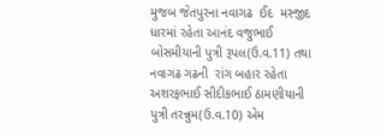મુજબ જેતપુરના નવાગઢ  ઈદ  મસ્જીદ ધારમાં રહેતા આનંદ વજુભાઈ બોસમીયાની પુત્રી રૂપલ(ઉ.વ.11) તથા નવાગઢ ગઢની  રાંગ બહાર રહેતા અશરફભાઈ સીદીકભાઈ ઠામણીયાની પુત્રી તરન્નુમ(ઉ.વ.10) એમ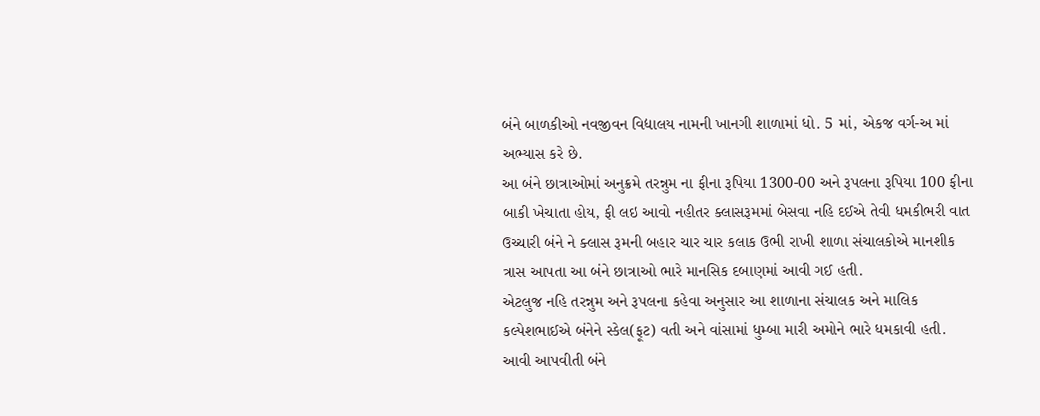બંને બાળકીઓ નવજીવન વિદ્યાલય નામની ખાનગી શાળામાં ધો. 5 માં, એકજ વર્ગ-અ માં અભ્યાસ કરે છે.
આ બંને છાત્રાઓમાં અનુક્રમે તરન્નુમ ના ફીના રૂપિયા 1300-00 અને રૂપલના રૂપિયા 100 ફીના બાકી ખેચાતા હોય, ફી લઇ આવો નહીતર ક્લાસરૂમમાં બેસવા નહિ દઈએ તેવી ધમકીભરી વાત ઉચ્ચારી બંને ને ક્લાસ રૂમની બહાર ચાર ચાર કલાક ઉભી રાખી શાળા સંચાલકોએ માનશીક ત્રાસ આપતા આ બંને છાત્રાઓ ભારે માનસિક દબાણમાં આવી ગઈ હતી.
એટલુજ નહિ તરન્નુમ અને રૂપલના કહેવા અનુસાર આ શાળાના સંચાલક અને માલિક કલ્પેશભાઈએ બંનેને સ્કેલ(ફૂટ) વતી અને વાંસામાં ધુમ્બા મારી અમોને ભારે ધમકાવી હતી.  આવી આપવીતી બંને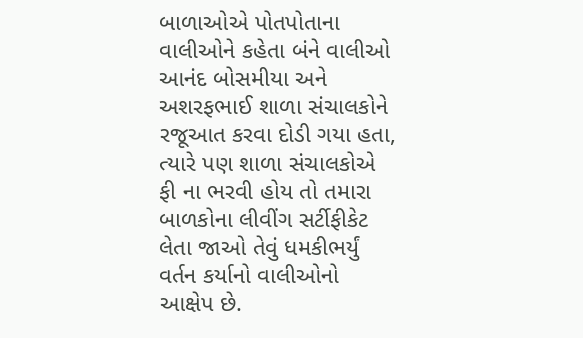બાળાઓએ પોતપોતાના વાલીઓને કહેતા બંને વાલીઓ આનંદ બોસમીયા અને અશરફભાઈ શાળા સંચાલકોને રજૂઆત કરવા દોડી ગયા હતા, ત્યારે પણ શાળા સંચાલકોએ ફી ના ભરવી હોય તો તમારા બાળકોના લીવીંગ સર્ટીફીકેટ લેતા જાઓ તેવું ધમકીભર્યું વર્તન કર્યાનો વાલીઓનો આક્ષેપ છે.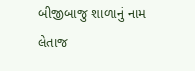બીજીબાજુ શાળાનું નામ લેતાજ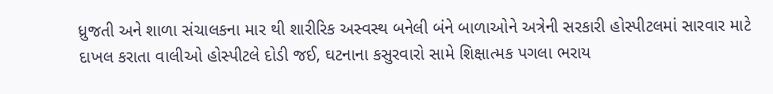ધ્રુજતી અને શાળા સંચાલકના માર થી શારીરિક અસ્વસ્થ બનેલી બંને બાળાઓને અત્રેની સરકારી હોસ્પીટલમાં સારવાર માટે દાખલ કરાતા વાલીઓ હોસ્પીટલે દોડી જઈ, ઘટનાના કસુરવારો સામે શિક્ષાત્મક પગલા ભરાય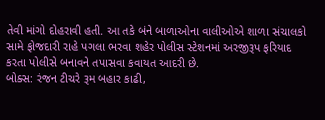તેવી માંગો દોહરાવી હતી. આ તકે બંને બાળાઓના વાલીઓએ શાળા સંચાલકો સામે ફોજદારી રાહે પગલા ભરવા શહેર પોલીસ સ્ટેશનમાં અરજીરૂપ ફરિયાદ કરતા પોલીસે બનાવને તપાસવા કવાયત આદરી છે.
બોક્સ: રંજન ટીચરે રૂમ બહાર કાઢી,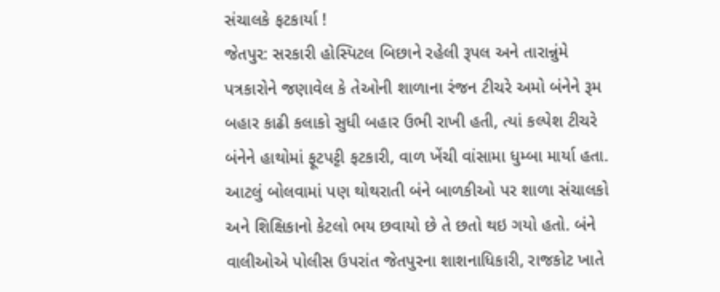સંચાલકે ફટકાર્યા !
જેતપુર: સરકારી હોસ્પિટલ બિછાને રહેલી રૂપલ અને તારાન્નુંમે પત્રકારોને જણાવેલ કે તેઓની શાળાના રંજન ટીચરે અમો બંનેને રૂમ બહાર કાઢી કલાકો સુધી બહાર ઉભી રાખી હતી, ત્યાં કલ્પેશ ટીચરે બંનેને હાથોમાં ફૂટપટ્ટી ફટકારી, વાળ ખેંચી વાંસામા ધુમ્બા માર્યા હતા. આટલું બોલવામાં પણ થોથરાતી બંને બાળકીઓ પર શાળા સંચાલકો અને શિક્ષિકાનો કેટલો ભય છવાયો છે તે છતો થઇ ગયો હતો. બંને વાલીઓએ પોલીસ ઉપરાંત જેતપુરના શાશનાધિકારી, રાજકોટ ખાતે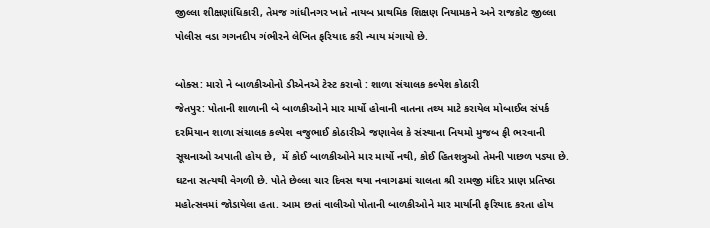જીલ્લા શીક્ષણાંધિકારી, તેમજ ગાંધીનગર ખાતે નાયબ પ્રાથમિક શિક્ષણ નિયામકને અને રાજકોટ જીલ્લા પોલીસ વડા ગગનદીપ ગંભીરને લેખિત ફરિયાદ કરી ન્યાય મંગાયો છે.

બોક્સ: મારો ને બાળકીઓનો ડીએનએ ટેસ્ટ કરાવો : શાળા સંચાલક કલ્પેશ કોઠારી
જેતપુર: પોતાની શાળાની બે બાળકીઓને માર માર્યો હોવાની વાતના તથ્ય માટે કરાયેલ મોબાઈલ સંપર્ક દરમિયાન શાળા સંચાલક કલ્પેશ વજુભાઈ કોઠારીએ જણાવેલ કે સંસ્થાના નિયમો મુજબ ફી ભરવાની સૂચનાઓ અપાતી હોય છે,  મેં કોઈ બાળકીઓને માર માર્યો નથી, કોઈ હિતશત્રુઓ તેમની પાછળ પડ્યા છે. ઘટના સત્યથી વેગળી છે. પોતે છેલ્લા ચાર દિવસ થયા નવાગઢમાં ચાલતા શ્રી રામજી મંદિર પ્રાણ પ્રતિષ્ઠા મહોત્સવમાં જોડાયેલા હતા. આમ છતાં વાલીઓ પોતાની બાળકીઓને માર માર્યાની ફરિયાદ કરતા હોય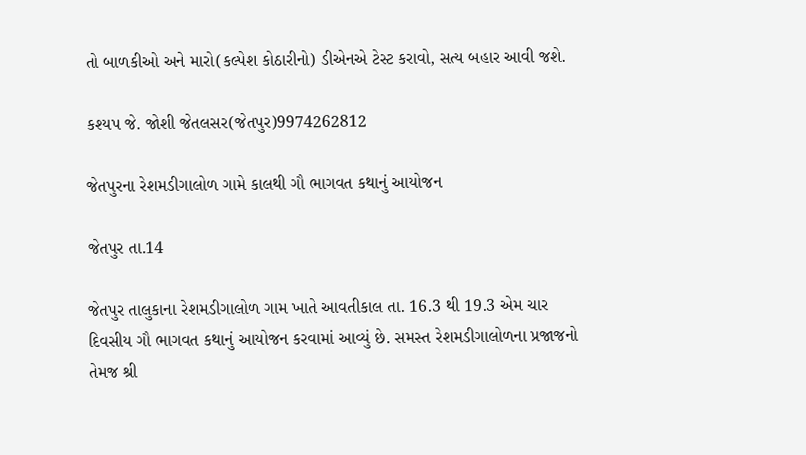તો બાળકીઓ અને મારો(કલ્પેશ કોઠારીનો) ડીએનએ ટેસ્ટ કરાવો, સત્ય બહાર આવી જશે.

કશ્યપ જે. જોશી જેતલસર(જેતપુર)9974262812

જેતપુરના રેશમડીગાલોળ ગામે કાલથી ગૌ ભાગવત કથાનું આયોજન

જેતપુર તા.14

જેતપુર તાલુકાના રેશમડીગાલોળ ગામ ખાતે આવતીકાલ તા. 16.3 થી 19.3 એમ ચાર દિવસીય ગૌ ભાગવત કથાનું આયોજન કરવામાં આવ્યું છે. સમસ્ત રેશમડીગાલોળના પ્રજાજનો તેમજ શ્રી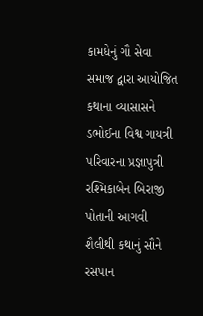કામધેનું ગૌ સેવા સમાજ દ્વારા આયોજિત કથાના વ્યાસાસને ડભોઈના વિશ્વ ગાયત્રી પરિવારના પ્રજ્ઞાપુત્રી રશ્મિકાબેન બિરાજી પોતાની આગવી શૈલીથી કથાનું સૌને રસપાન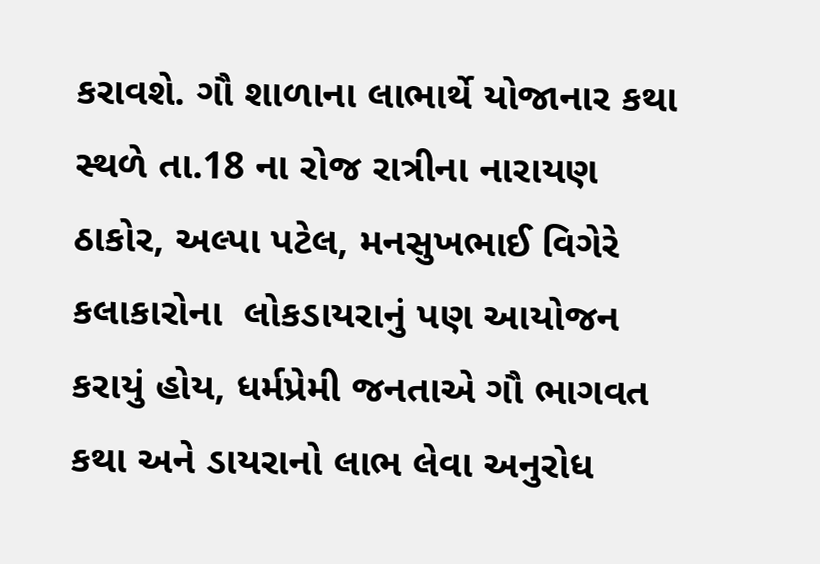કરાવશે. ગૌ શાળાના લાભાર્થે યોજાનાર કથા સ્થળે તા.18 ના રોજ રાત્રીના નારાયણ ઠાકોર, અલ્પા પટેલ, મનસુખભાઈ વિગેરે કલાકારોના  લોકડાયરાનું પણ આયોજન કરાયું હોય, ધર્મપ્રેમી જનતાએ ગૌ ભાગવત કથા અને ડાયરાનો લાભ લેવા અનુરોધ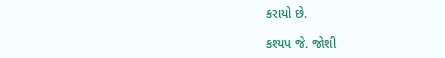કરાયો છે.

કશ્યપ જે. જોશી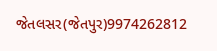જેતલસર(જેતપુર)9974262812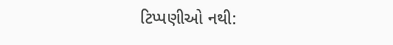ટિપ્પણીઓ નથી: